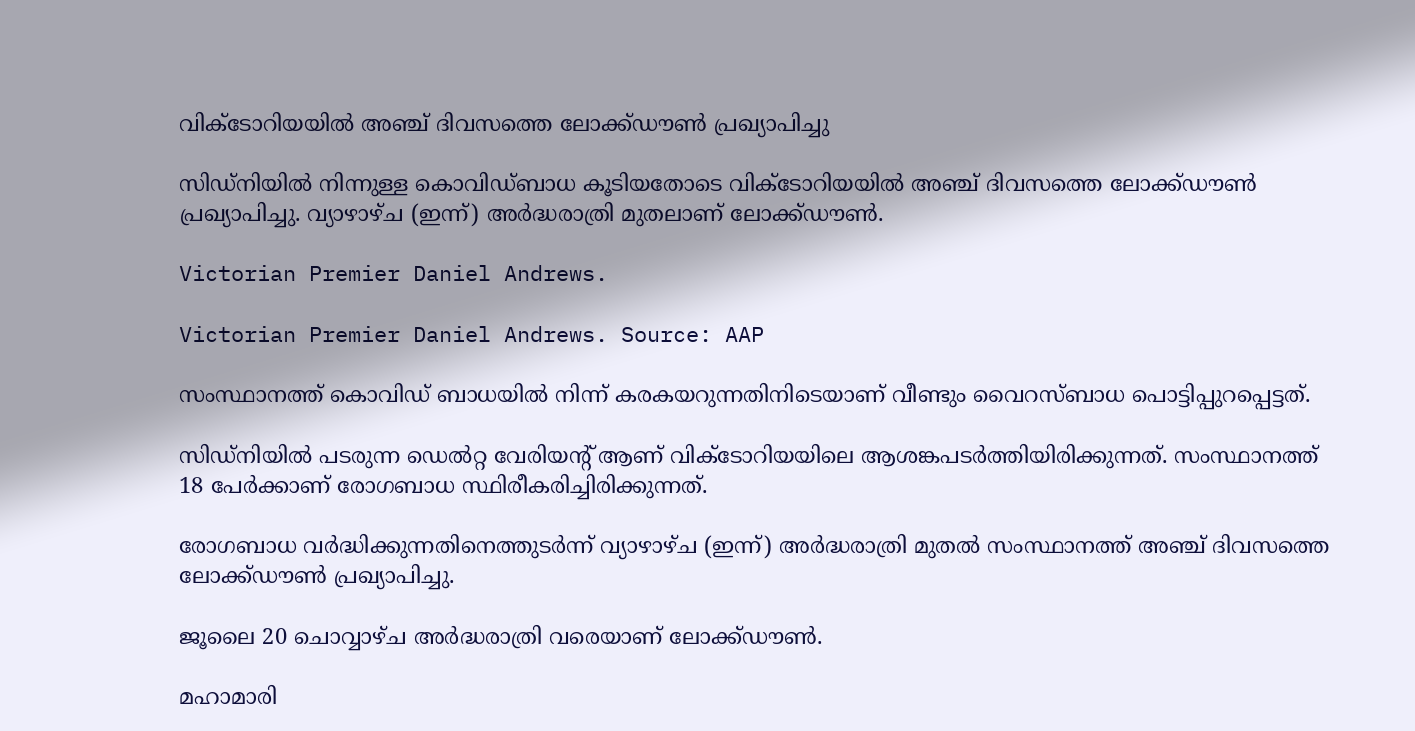വിക്ടോറിയയിൽ അഞ്ച് ദിവസത്തെ ലോക്ക്ഡൗൺ പ്രഖ്യാപിച്ചു

സിഡ്‌നിയിൽ നിന്നുള്ള കൊവിഡ്ബാധ കൂടിയതോടെ വിക്ടോറിയയിൽ അഞ്ച് ദിവസത്തെ ലോക്ക്ഡൗൺ പ്രഖ്യാപിച്ചു. വ്യാഴാഴ്‌ച (ഇന്ന്) അർദ്ധരാത്രി മുതലാണ് ലോക്ക്ഡൗൺ.

Victorian Premier Daniel Andrews.

Victorian Premier Daniel Andrews. Source: AAP

സംസ്ഥാനത്ത് കൊവിഡ് ബാധയിൽ നിന്ന് കരകയറുന്നതിനിടെയാണ് വീണ്ടും വൈറസ്ബാധ പൊട്ടിപ്പുറപ്പെട്ടത്.

സിഡ്‌നിയിൽ പടരുന്ന ഡെൽറ്റ വേരിയന്റ് ആണ് വിക്ടോറിയയിലെ ആശങ്കപടർത്തിയിരിക്കുന്നത്. സംസ്ഥാനത്ത് 18 പേർക്കാണ് രോഗബാധ സ്ഥിരീകരിച്ചിരിക്കുന്നത്.

രോഗബാധ വർദ്ധിക്കുന്നതിനെത്തുടർന്ന് വ്യാഴാഴ്‌ച (ഇന്ന്) അർദ്ധരാത്രി മുതൽ സംസ്ഥാനത്ത് അഞ്ച് ദിവസത്തെ ലോക്ക്ഡൗൺ പ്രഖ്യാപിച്ചു.

ജൂലൈ 20 ചൊവ്വാഴ്ച അർദ്ധരാത്രി വരെയാണ് ലോക്ക്ഡൗൺ.

മഹാമാരി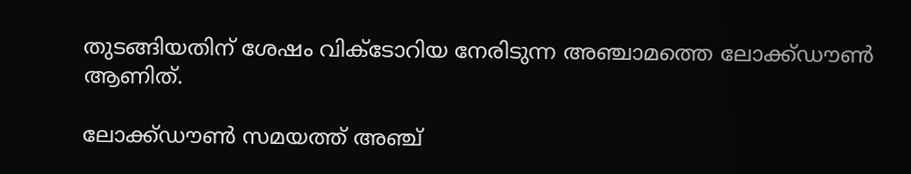തുടങ്ങിയതിന് ശേഷം വിക്ടോറിയ നേരിടുന്ന അഞ്ചാമത്തെ ലോക്ക്ഡൗൺ ആണിത്.

ലോക്ക്ഡൗൺ സമയത്ത് അഞ്ച്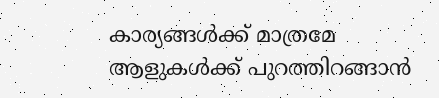കാര്യങ്ങൾക്ക് മാത്രമേ ആളുകൾക്ക് പുറത്തിറങ്ങാൻ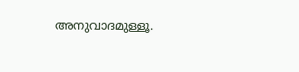അനുവാദമുള്ളൂ.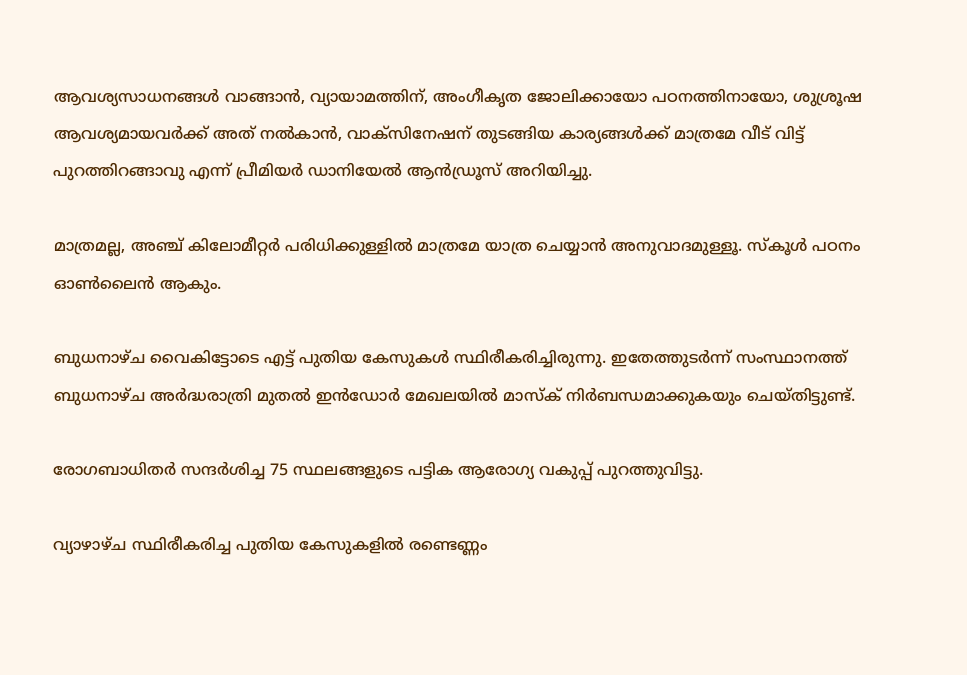ആവശ്യസാധനങ്ങൾ വാങ്ങാൻ, വ്യായാമത്തിന്, അംഗീകൃത ജോലിക്കായോ പഠനത്തിനായോ, ശുശ്രൂഷ ആവശ്യമായവർക്ക് അത് നൽകാൻ, വാക്‌സിനേഷന് തുടങ്ങിയ കാര്യങ്ങൾക്ക് മാത്രമേ വീട് വിട്ട് പുറത്തിറങ്ങാവു എന്ന് പ്രീമിയർ ഡാനിയേൽ ആൻഡ്രൂസ് അറിയിച്ചു.

മാത്രമല്ല, അഞ്ച് കിലോമീറ്റർ പരിധിക്കുള്ളിൽ മാത്രമേ യാത്ര ചെയ്യാൻ അനുവാദമുള്ളൂ. സ്കൂൾ പഠനം  ഓൺലൈൻ ആകും.

ബുധനാഴ്ച വൈകിട്ടോടെ എട്ട് പുതിയ കേസുകൾ സ്ഥിരീകരിച്ചിരുന്നു. ഇതേത്തുടർന്ന് സംസ്ഥാനത്ത് ബുധനാഴ്ച അർദ്ധരാത്രി മുതൽ ഇൻഡോർ മേഖലയിൽ മാസ്ക് നിർബന്ധമാക്കുകയും ചെയ്തിട്ടുണ്ട്.

രോഗബാധിതർ സന്ദർശിച്ച 75 സ്ഥലങ്ങളുടെ പട്ടിക ആരോഗ്യ വകുപ്പ് പുറത്തുവിട്ടു.

വ്യാഴാഴ്ച സ്ഥിരീകരിച്ച പുതിയ കേസുകളിൽ രണ്ടെണ്ണം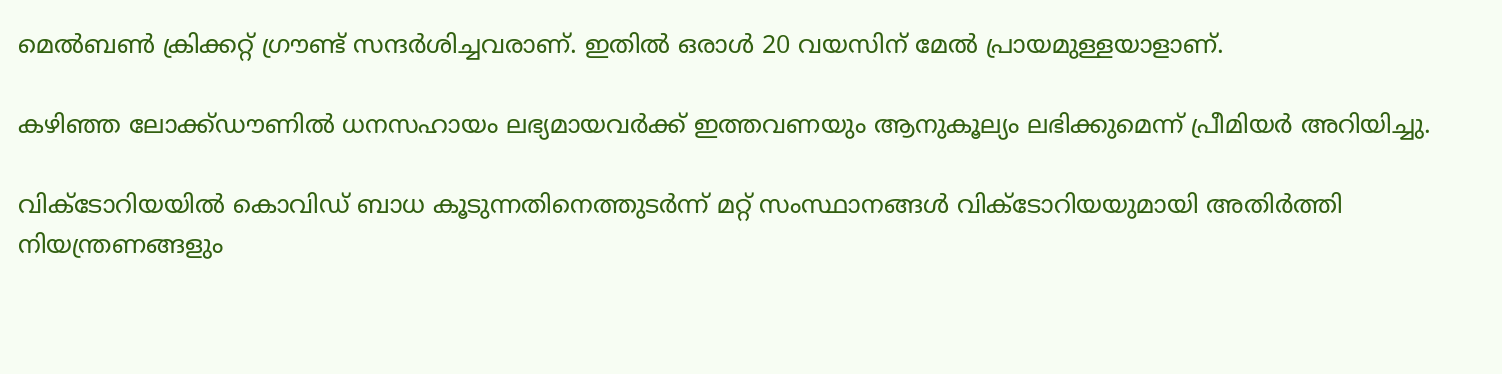മെൽബൺ ക്രിക്കറ്റ് ഗ്രൗണ്ട് സന്ദർശിച്ചവരാണ്. ഇതിൽ ഒരാൾ 20 വയസിന് മേൽ പ്രായമുള്ളയാളാണ്.

കഴിഞ്ഞ ലോക്ക്ഡൗണിൽ ധനസഹായം ലഭ്യമായവർക്ക് ഇത്തവണയും ആനുകൂല്യം ലഭിക്കുമെന്ന് പ്രീമിയർ അറിയിച്ചു.

വിക്ടോറിയയിൽ കൊവിഡ് ബാധ കൂടുന്നതിനെത്തുടർന്ന് മറ്റ് സംസ്ഥാനങ്ങൾ വിക്ടോറിയയുമായി അതിർത്തി നിയന്ത്രണങ്ങളും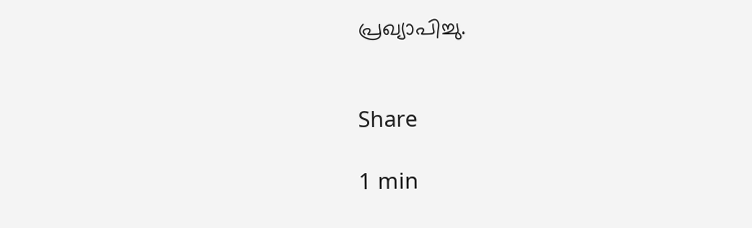പ്രഖ്യാപിച്ചു.


Share

1 min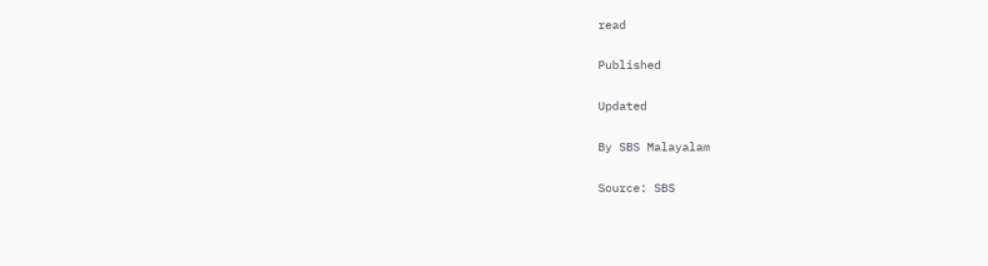read

Published

Updated

By SBS Malayalam

Source: SBS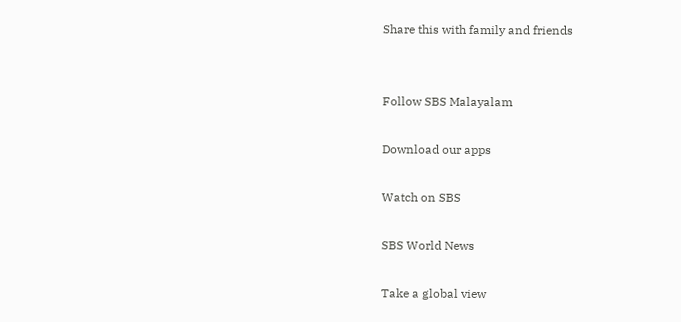Share this with family and friends


Follow SBS Malayalam

Download our apps

Watch on SBS

SBS World News

Take a global view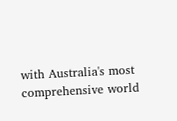with Australia's most comprehensive world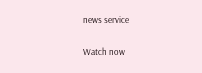news service

Watch now